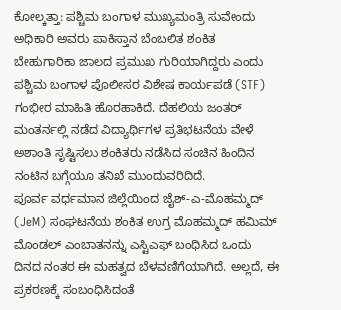ಕೋಲ್ಕತ್ತಾ: ಪಶ್ಚಿಮ ಬಂಗಾಳ ಮುಖ್ಯಮಂತ್ರಿ ಸುವೇಂದು ಅಧಿಕಾರಿ ಅವರು ಪಾಕಿಸ್ತಾನ ಬೆಂಬಲಿತ ಶಂಕಿತ ಬೇಹುಗಾರಿಕಾ ಜಾಲದ ಪ್ರಮುಖ ಗುರಿಯಾಗಿದ್ದರು ಎಂದು ಪಶ್ಚಿಮ ಬಂಗಾಳ ಪೊಲೀಸರ ವಿಶೇಷ ಕಾರ್ಯಪಡೆ (STF) ಗಂಭೀರ ಮಾಹಿತಿ ಹೊರಹಾಕಿದೆ. ದೆಹಲಿಯ ಜಂತರ್ ಮಂತರ್ನಲ್ಲಿ ನಡೆದ ವಿದ್ಯಾರ್ಥಿಗಳ ಪ್ರತಿಭಟನೆಯ ವೇಳೆ ಅಶಾಂತಿ ಸೃಷ್ಟಿಸಲು ಶಂಕಿತರು ನಡೆಸಿದ ಸಂಚಿನ ಹಿಂದಿನ ನಂಟಿನ ಬಗ್ಗೆಯೂ ತನಿಖೆ ಮುಂದುವರಿದಿದೆ.
ಪೂರ್ವ ವರ್ಧಮಾನ ಜಿಲ್ಲೆಯಿಂದ ಜೈಶ್-ಎ-ಮೊಹಮ್ಮದ್ (JeM) ಸಂಘಟನೆಯ ಶಂಕಿತ ಉಗ್ರ ಮೊಹಮ್ಮದ್ ಹಮಿಮ್ ಮೊಂಡಲ್ ಎಂಬಾತನನ್ನು ಎಸ್ಟಿಎಫ್ ಬಂಧಿಸಿದ ಒಂದು ದಿನದ ನಂತರ ಈ ಮಹತ್ವದ ಬೆಳವಣಿಗೆಯಾಗಿದೆ. ಅಲ್ಲದೆ, ಈ ಪ್ರಕರಣಕ್ಕೆ ಸಂಬಂಧಿಸಿದಂತೆ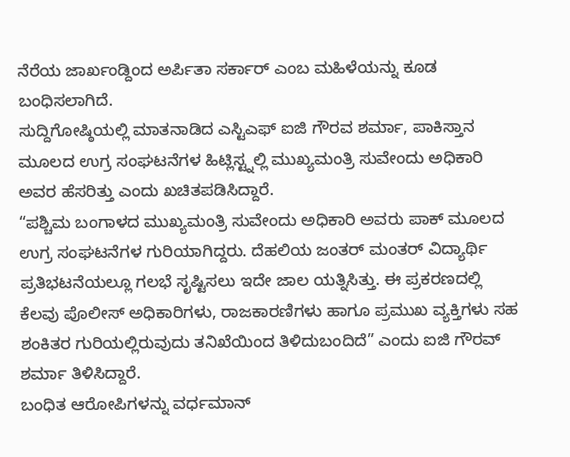ನೆರೆಯ ಜಾರ್ಖಂಡ್ದಿಂದ ಅರ್ಪಿತಾ ಸರ್ಕಾರ್ ಎಂಬ ಮಹಿಳೆಯನ್ನು ಕೂಡ ಬಂಧಿಸಲಾಗಿದೆ.
ಸುದ್ದಿಗೋಷ್ಠಿಯಲ್ಲಿ ಮಾತನಾಡಿದ ಎಸ್ಟಿಎಫ್ ಐಜಿ ಗೌರವ ಶರ್ಮಾ, ಪಾಕಿಸ್ತಾನ ಮೂಲದ ಉಗ್ರ ಸಂಘಟನೆಗಳ ಹಿಟ್ಲಿಸ್ಟ್ನಲ್ಲಿ ಮುಖ್ಯಮಂತ್ರಿ ಸುವೇಂದು ಅಧಿಕಾರಿ ಅವರ ಹೆಸರಿತ್ತು ಎಂದು ಖಚಿತಪಡಿಸಿದ್ದಾರೆ.
“ಪಶ್ಚಿಮ ಬಂಗಾಳದ ಮುಖ್ಯಮಂತ್ರಿ ಸುವೇಂದು ಅಧಿಕಾರಿ ಅವರು ಪಾಕ್ ಮೂಲದ ಉಗ್ರ ಸಂಘಟನೆಗಳ ಗುರಿಯಾಗಿದ್ದರು. ದೆಹಲಿಯ ಜಂತರ್ ಮಂತರ್ ವಿದ್ಯಾರ್ಥಿ ಪ್ರತಿಭಟನೆಯಲ್ಲೂ ಗಲಭೆ ಸೃಷ್ಟಿಸಲು ಇದೇ ಜಾಲ ಯತ್ನಿಸಿತ್ತು. ಈ ಪ್ರಕರಣದಲ್ಲಿ ಕೆಲವು ಪೊಲೀಸ್ ಅಧಿಕಾರಿಗಳು, ರಾಜಕಾರಣಿಗಳು ಹಾಗೂ ಪ್ರಮುಖ ವ್ಯಕ್ತಿಗಳು ಸಹ ಶಂಕಿತರ ಗುರಿಯಲ್ಲಿರುವುದು ತನಿಖೆಯಿಂದ ತಿಳಿದುಬಂದಿದೆ” ಎಂದು ಐಜಿ ಗೌರವ್ ಶರ್ಮಾ ತಿಳಿಸಿದ್ದಾರೆ.
ಬಂಧಿತ ಆರೋಪಿಗಳನ್ನು ವರ್ಧಮಾನ್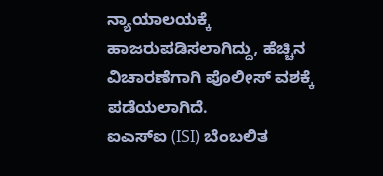ನ್ಯಾಯಾಲಯಕ್ಕೆ ಹಾಜರುಪಡಿಸಲಾಗಿದ್ದು, ಹೆಚ್ಚಿನ ವಿಚಾರಣೆಗಾಗಿ ಪೊಲೀಸ್ ವಶಕ್ಕೆ ಪಡೆಯಲಾಗಿದೆ.
ಐಎಸ್ಐ (ISI) ಬೆಂಬಲಿತ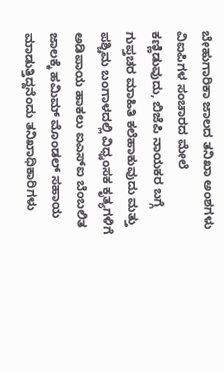ಬೇಹುಗಾರಿಕಾ ಜಾಲದ ತನಿಖಾ ಅಂಶಗಳು
ವಿಐಪಿಗಳ ಸಂಚಾರದ ಮೇಲೆ ಕಣ್ಣಿಡುವುದು, ಬಿಜೆಪಿ ನಾಯಕರ ಬಗ್ಗೆ ಗುಪ್ತಚರ ಮಾಹಿತಿ ಕಲೆಹಾಕುವುದು ಮತ್ತು ಪಶ್ಚಿಮ ಬಂಗಾಳದಲ್ಲಿ ವಿಧ್ವಂಸಕ ಕೃತ್ಯಗಳಿಗೆ ಅಡಿಪಾಯ ಹಾಕಲು ಐಎಸ್ಐ ಬೆಂಬಲಿತ ಜಾಲಕ್ಕೆ ಹಮಿಮ್ ಮೊಂಡಲ್ ಸಹಾಯ ಮಾಡುತ್ತಿದ್ದನೆಂದು ತನಿಖಾಧಿಕಾರಿಗಳು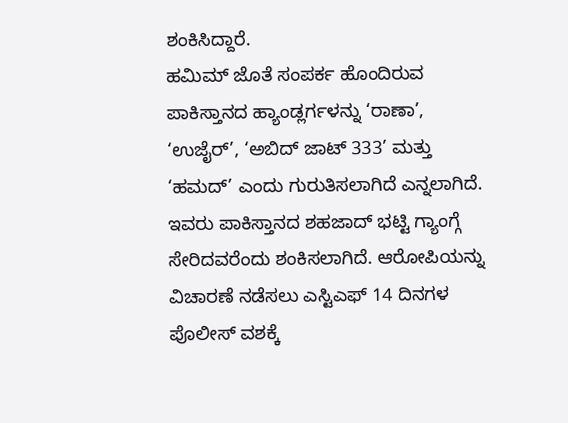ಶಂಕಿಸಿದ್ದಾರೆ.
ಹಮಿಮ್ ಜೊತೆ ಸಂಪರ್ಕ ಹೊಂದಿರುವ ಪಾಕಿಸ್ತಾನದ ಹ್ಯಾಂಡ್ಲರ್ಗಳನ್ನು ‘ರಾಣಾ’, ‘ಉಜೈರ್’, ‘ಅಬಿದ್ ಜಾಟ್ 333’ ಮತ್ತು ‘ಹಮದ್’ ಎಂದು ಗುರುತಿಸಲಾಗಿದೆ ಎನ್ನಲಾಗಿದೆ. ಇವರು ಪಾಕಿಸ್ತಾನದ ಶಹಜಾದ್ ಭಟ್ಟಿ ಗ್ಯಾಂಗ್ಗೆ ಸೇರಿದವರೆಂದು ಶಂಕಿಸಲಾಗಿದೆ. ಆರೋಪಿಯನ್ನು ವಿಚಾರಣೆ ನಡೆಸಲು ಎಸ್ಟಿಎಫ್ 14 ದಿನಗಳ ಪೊಲೀಸ್ ವಶಕ್ಕೆ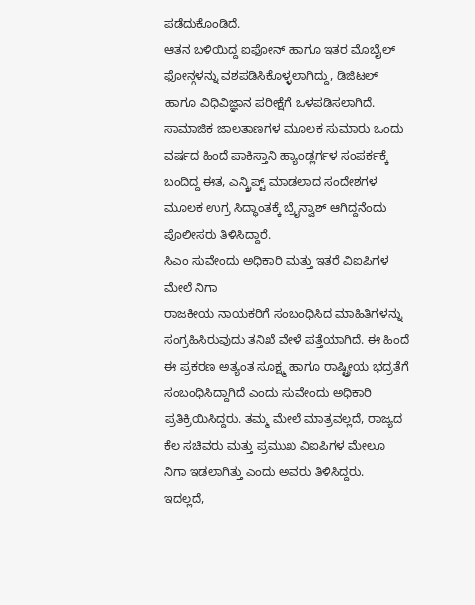ಪಡೆದುಕೊಂಡಿದೆ.
ಆತನ ಬಳಿಯಿದ್ದ ಐಫೋನ್ ಹಾಗೂ ಇತರ ಮೊಬೈಲ್ ಫೋನ್ಗಳನ್ನು ವಶಪಡಿಸಿಕೊಳ್ಳಲಾಗಿದ್ದು, ಡಿಜಿಟಲ್ ಹಾಗೂ ವಿಧಿವಿಜ್ಞಾನ ಪರೀಕ್ಷೆಗೆ ಒಳಪಡಿಸಲಾಗಿದೆ. ಸಾಮಾಜಿಕ ಜಾಲತಾಣಗಳ ಮೂಲಕ ಸುಮಾರು ಒಂದು ವರ್ಷದ ಹಿಂದೆ ಪಾಕಿಸ್ತಾನಿ ಹ್ಯಾಂಡ್ಲರ್ಗಳ ಸಂಪರ್ಕಕ್ಕೆ ಬಂದಿದ್ದ ಈತ, ಎನ್ಕ್ರಿಪ್ಟ್ ಮಾಡಲಾದ ಸಂದೇಶಗಳ ಮೂಲಕ ಉಗ್ರ ಸಿದ್ಧಾಂತಕ್ಕೆ ಬ್ರೈನ್ವಾಶ್ ಆಗಿದ್ದನೆಂದು ಪೊಲೀಸರು ತಿಳಿಸಿದ್ದಾರೆ.
ಸಿಎಂ ಸುವೇಂದು ಅಧಿಕಾರಿ ಮತ್ತು ಇತರೆ ವಿಐಪಿಗಳ ಮೇಲೆ ನಿಗಾ
ರಾಜಕೀಯ ನಾಯಕರಿಗೆ ಸಂಬಂಧಿಸಿದ ಮಾಹಿತಿಗಳನ್ನು ಸಂಗ್ರಹಿಸಿರುವುದು ತನಿಖೆ ವೇಳೆ ಪತ್ತೆಯಾಗಿದೆ. ಈ ಹಿಂದೆ ಈ ಪ್ರಕರಣ ಅತ್ಯಂತ ಸೂಕ್ಷ್ಮ ಹಾಗೂ ರಾಷ್ಟ್ರೀಯ ಭದ್ರತೆಗೆ ಸಂಬಂಧಿಸಿದ್ದಾಗಿದೆ ಎಂದು ಸುವೇಂದು ಅಧಿಕಾರಿ ಪ್ರತಿಕ್ರಿಯಿಸಿದ್ದರು. ತಮ್ಮ ಮೇಲೆ ಮಾತ್ರವಲ್ಲದೆ, ರಾಜ್ಯದ ಕೆಲ ಸಚಿವರು ಮತ್ತು ಪ್ರಮುಖ ವಿಐಪಿಗಳ ಮೇಲೂ ನಿಗಾ ಇಡಲಾಗಿತ್ತು ಎಂದು ಅವರು ತಿಳಿಸಿದ್ದರು.
ಇದಲ್ಲದೆ,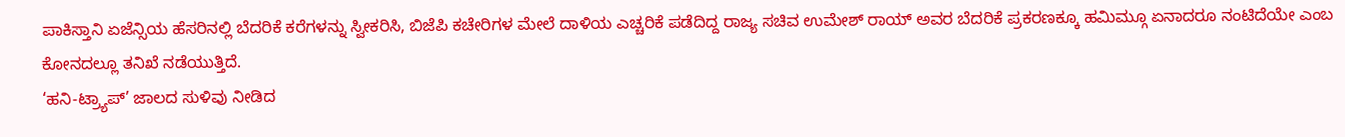ಪಾಕಿಸ್ತಾನಿ ಏಜೆನ್ಸಿಯ ಹೆಸರಿನಲ್ಲಿ ಬೆದರಿಕೆ ಕರೆಗಳನ್ನು ಸ್ವೀಕರಿಸಿ, ಬಿಜೆಪಿ ಕಚೇರಿಗಳ ಮೇಲೆ ದಾಳಿಯ ಎಚ್ಚರಿಕೆ ಪಡೆದಿದ್ದ ರಾಜ್ಯ ಸಚಿವ ಉಮೇಶ್ ರಾಯ್ ಅವರ ಬೆದರಿಕೆ ಪ್ರಕರಣಕ್ಕೂ ಹಮಿಮ್ಗೂ ಏನಾದರೂ ನಂಟಿದೆಯೇ ಎಂಬ ಕೋನದಲ್ಲೂ ತನಿಖೆ ನಡೆಯುತ್ತಿದೆ.
‘ಹನಿ-ಟ್ರ್ಯಾಪ್’ ಜಾಲದ ಸುಳಿವು ನೀಡಿದ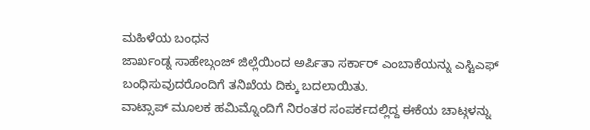ಮಹಿಳೆಯ ಬಂಧನ
ಜಾರ್ಖಂಡ್ನ ಸಾಹೇಬ್ಗಂಜ್ ಜಿಲ್ಲೆಯಿಂದ ಅರ್ಪಿತಾ ಸರ್ಕಾರ್ ಎಂಬಾಕೆಯನ್ನು ಎಸ್ಟಿಎಫ್ ಬಂಧಿಸುವುದರೊಂದಿಗೆ ತನಿಖೆಯ ದಿಕ್ಕು ಬದಲಾಯಿತು.
ವಾಟ್ಸಾಪ್ ಮೂಲಕ ಹಮಿಮ್ನೊಂದಿಗೆ ನಿರಂತರ ಸಂಪರ್ಕದಲ್ಲಿದ್ದ ಈಕೆಯ ಚಾಟ್ಗಳನ್ನು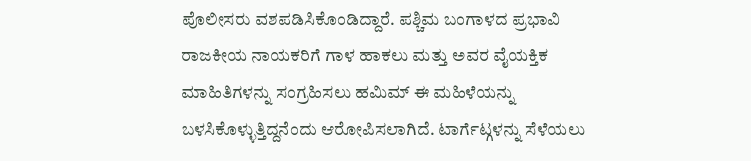ಪೊಲೀಸರು ವಶಪಡಿಸಿಕೊಂಡಿದ್ದಾರೆ. ಪಶ್ಚಿಮ ಬಂಗಾಳದ ಪ್ರಭಾವಿ ರಾಜಕೀಯ ನಾಯಕರಿಗೆ ಗಾಳ ಹಾಕಲು ಮತ್ತು ಅವರ ವೈಯಕ್ತಿಕ ಮಾಹಿತಿಗಳನ್ನು ಸಂಗ್ರಹಿಸಲು ಹಮಿಮ್ ಈ ಮಹಿಳೆಯನ್ನು ಬಳಸಿಕೊಳ್ಳುತ್ತಿದ್ದನೆಂದು ಆರೋಪಿಸಲಾಗಿದೆ. ಟಾರ್ಗೆಟ್ಗಳನ್ನು ಸೆಳೆಯಲು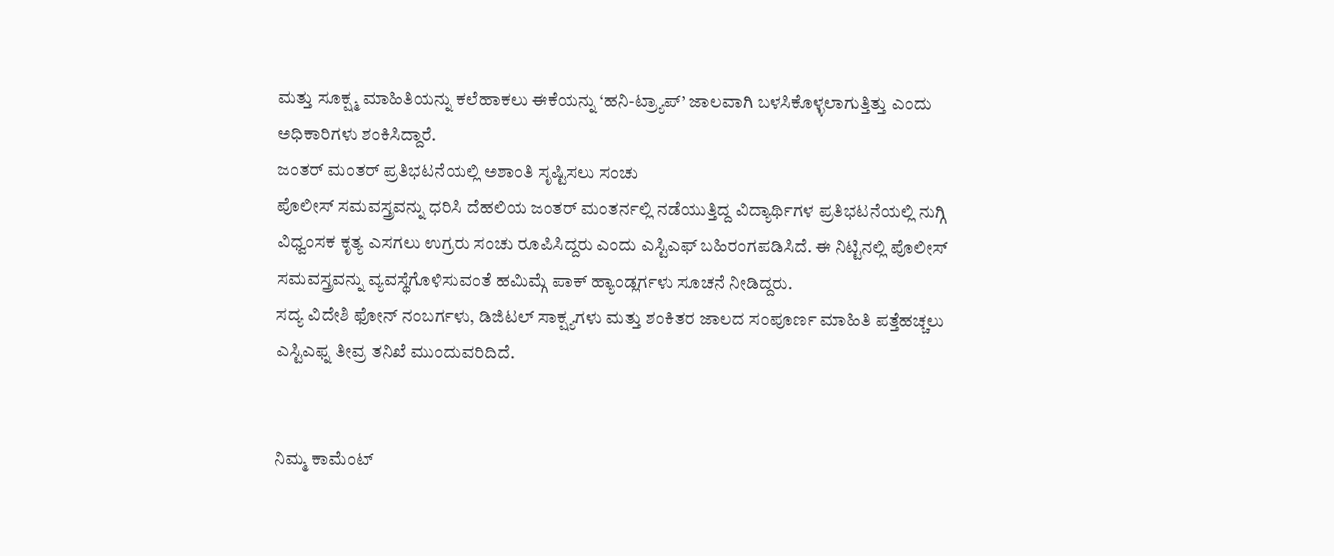ಮತ್ತು ಸೂಕ್ಷ್ಮ ಮಾಹಿತಿಯನ್ನು ಕಲೆಹಾಕಲು ಈಕೆಯನ್ನು ‘ಹನಿ-ಟ್ರ್ಯಾಪ್’ ಜಾಲವಾಗಿ ಬಳಸಿಕೊಳ್ಳಲಾಗುತ್ತಿತ್ತು ಎಂದು ಅಧಿಕಾರಿಗಳು ಶಂಕಿಸಿದ್ದಾರೆ.
ಜಂತರ್ ಮಂತರ್ ಪ್ರತಿಭಟನೆಯಲ್ಲಿ ಅಶಾಂತಿ ಸೃಷ್ಟಿಸಲು ಸಂಚು
ಪೊಲೀಸ್ ಸಮವಸ್ತ್ರವನ್ನು ಧರಿಸಿ ದೆಹಲಿಯ ಜಂತರ್ ಮಂತರ್ನಲ್ಲಿ ನಡೆಯುತ್ತಿದ್ದ ವಿದ್ಯಾರ್ಥಿಗಳ ಪ್ರತಿಭಟನೆಯಲ್ಲಿ ನುಗ್ಗಿ ವಿಧ್ವಂಸಕ ಕೃತ್ಯ ಎಸಗಲು ಉಗ್ರರು ಸಂಚು ರೂಪಿಸಿದ್ದರು ಎಂದು ಎಸ್ಟಿಎಫ್ ಬಹಿರಂಗಪಡಿಸಿದೆ. ಈ ನಿಟ್ಟಿನಲ್ಲಿ ಪೊಲೀಸ್ ಸಮವಸ್ತ್ರವನ್ನು ವ್ಯವಸ್ಥೆಗೊಳಿಸುವಂತೆ ಹಮಿಮ್ಗೆ ಪಾಕ್ ಹ್ಯಾಂಡ್ಲರ್ಗಳು ಸೂಚನೆ ನೀಡಿದ್ದರು.
ಸದ್ಯ ವಿದೇಶಿ ಫೋನ್ ನಂಬರ್ಗಳು, ಡಿಜಿಟಲ್ ಸಾಕ್ಷ್ಯಗಳು ಮತ್ತು ಶಂಕಿತರ ಜಾಲದ ಸಂಪೂರ್ಣ ಮಾಹಿತಿ ಪತ್ತೆಹಚ್ಚಲು ಎಸ್ಟಿಎಫ್ನ ತೀವ್ರ ತನಿಖೆ ಮುಂದುವರಿದಿದೆ.


ನಿಮ್ಮ ಕಾಮೆಂಟ್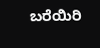ಬರೆಯಿರಿ